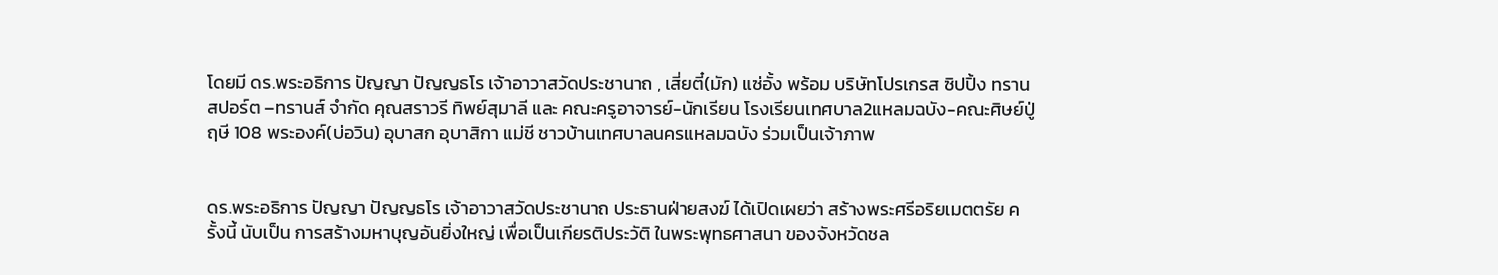โดยมี ดร.พระอธิการ ปัญญา ปัญญธโร เจ้าอาวาสวัดประชานาถ , เสี่ยตี๋(มัก) แซ่อั้ง พร้อม บริษัทโปรเกรส ซิปปิ้ง ทรานสปอร์ต –ทรานส์ จำกัด คุณสราวรี ทิพย์สุมาลี และ คณะครูอาจารย์-นักเรียน โรงเรียนเทศบาล2แหลมฉบัง-คณะศิษย์ปู่ฤษี 108 พระองค์(บ่อวิน) อุบาสก อุบาสิกา แม่ชี ชาวบ้านเทศบาลนครแหลมฉบัง ร่วมเป็นเจ้าภาพ


ดร.พระอธิการ ปัญญา ปัญญธโร เจ้าอาวาสวัดประชานาถ ประธานฝ่ายสงฆ์ ได้เปิดเผยว่า สร้างพระศรีอริยเมตตรัย ครั้งนี้ นับเป็น การสร้างมหาบุญอันยิ่งใหญ่ เพื่อเป็นเกียรติประวัติ ในพระพุทธศาสนา ของจังหวัดชล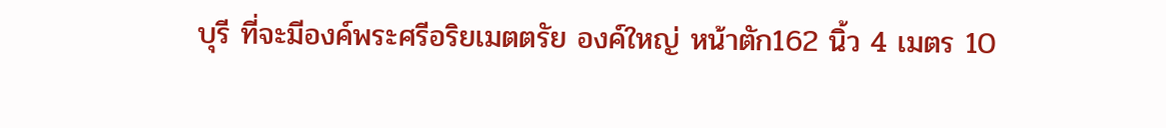บุรี ที่จะมีองค์พระศรีอริยเมตตรัย องค์ใหญ่ หน้าตัก162 นิ้ว 4 เมตร 10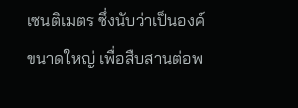เซนติเมตร ซึ่งนับว่าเป็นองค์ขนาดใหญ่ เพื่อสืบสานต่อพ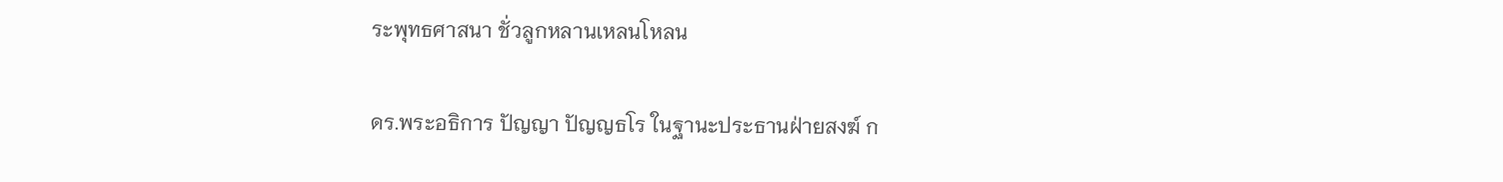ระพุทธศาสนา ชั่วลูกหลานเหลนโหลน

ดร.พระอธิการ ปัญญา ปัญญธโร ในฐานะประธานฝ่ายสงฆ์ ก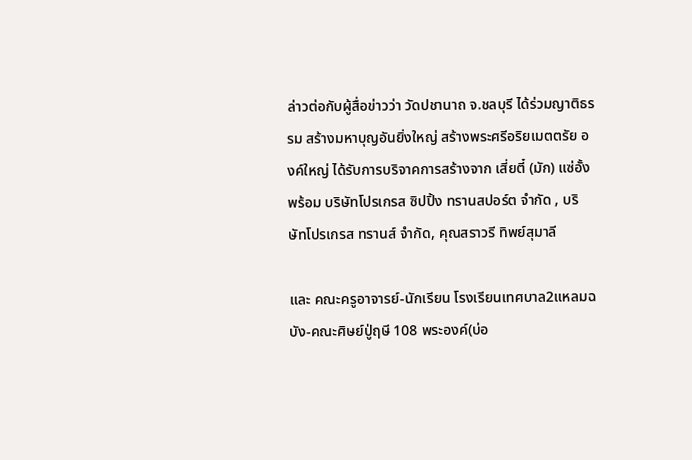ล่าวต่อกับผู้สื่อข่าวว่า วัดปชานาถ จ.ชลบุรี ได้ร่วมญาติธรรม สร้างมหาบุญอันยิ่งใหญ่ สร้างพระศรีอริยเมตตรัย องค์ใหญ่ ได้รับการบริจาคการสร้างจาก เสี่ยตี๋ (มัก) แซ่อั้ง พร้อม บริษัทโปรเกรส ซิปปิ้ง ทรานสปอร์ต จำกัด , บริษัทโปรเกรส ทรานส์ จำกัด, คุณสราวรี ทิพย์สุมาลี

และ คณะครูอาจารย์-นักเรียน โรงเรียนเทศบาล2แหลมฉบัง-คณะศิษย์ปู่ฤษี 108 พระองค์(บ่อ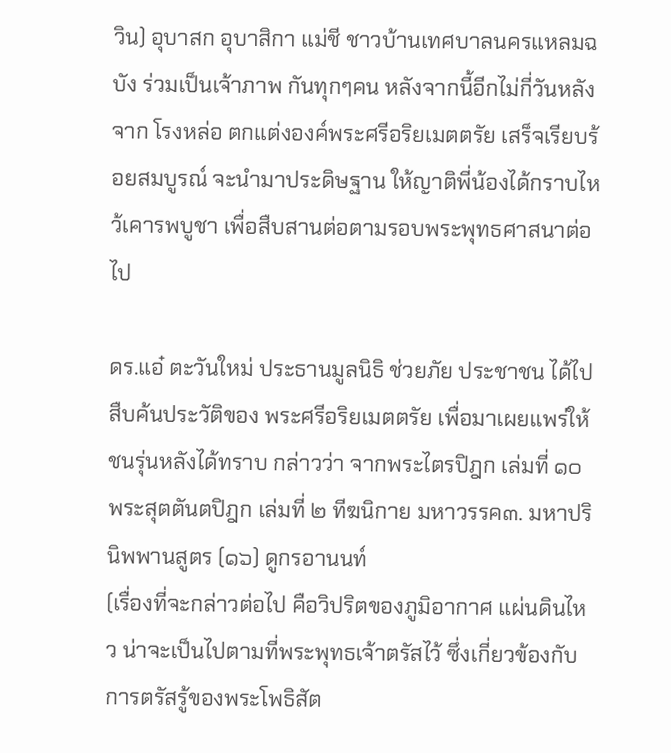วิน) อุบาสก อุบาสิกา แม่ชี ชาวบ้านเทศบาลนครแหลมฉบัง ร่วมเป็นเจ้าภาพ กันทุกๆคน หลังจากนี้อีกไม่กี่วันหลังจาก โรงหล่อ ตกแต่งองค์พระศรีอริยเมตตรัย เสร็จเรียบร้อยสมบูรณ์ จะนำมาประดิษฐาน ให้ญาติพี่น้องได้กราบไหว้เคารพบูชา เพื่อสืบสานต่อตามรอบพระพุทธศาสนาต่อไป

ดร.แอ๋ ตะวันใหม่ ประธานมูลนิธิ ช่วยภัย ประชาชน ได้ไปสืบค้นประวัติของ พระศรีอริยเมตตรัย เพื่อมาเผยแพร่ให้ชนรุ่นหลังได้ทราบ กล่าวว่า จากพระไตรปิฎก เล่มที่ ๑๐ พระสุตตันตปิฎก เล่มที่ ๒ ทีฆนิกาย มหาวรรค๓. มหาปรินิพพานสูตร (๑๖) ดูกรอานนท์
(เรื่องที่จะกล่าวต่อไป คือวิปริตของภูมิอากาศ แผ่นดินไหว น่าจะเป็นไปตามที่พระพุทธเจ้าตรัสไว้ ซึ่งเกี่ยวข้องกับการตรัสรู้ของพระโพธิสัต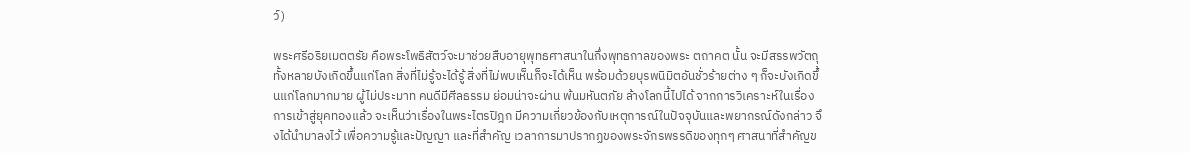ว์)

พระศรีอริยเมตตรัย คือพระโพธิสัตว์จะมาช่วยสืบอายุพุทธศาสนาในกึ่งพุทธกาลของพระ ตถาคต นั้น จะมีสรรพวัตถุทั้งหลายบังเกิดขึ้นแก่โลก สิ่งที่ไม่รู้จะได้รู้ สิ่งที่ไม่พบเห็นก็จะได้เห็น พร้อมด้วยบุรพนิมิตอันชั่วร้ายต่าง ๆ ก็จะบังเกิดขึ้นแก่โลกมากมาย ผู้ไม่ประมาท คนดีมีศีลธรรม ย่อมน่าจะผ่าน พ้นมหันตภัย ล้างโลกนี้ไปได้ จากการวิเคราะห์ในเรื่องการเข้าสู่ยุคทองแล้ว จะเห็นว่าเรื่องในพระไตรปิฎก มีความเกี่ยวข้องกับเหตุการณ์ในปัจจุบันและพยากรณ์ดังกล่าว จึงได้นำมาลงไว้ เพื่อความรู้และปัญญา และที่สำคัญ เวลาการมาปรากฏของพระจักรพรรดิของทุกๆ ศาสนาที่สำคัญข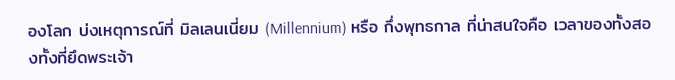องโลก บ่งเหตุการณ์ที่ มิลเลนเนี่ยม (Millennium) หรือ กึ่งพุทธกาล ที่น่าสนใจคือ เวลาของทั้งสองทั้งที่ยึดพระเจ้า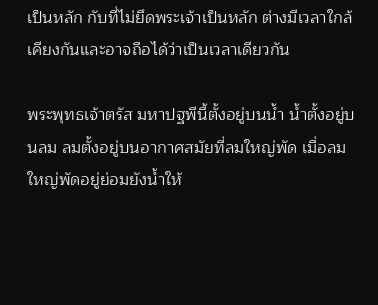เป็นหลัก กับที่ไม่ยึดพระเจ้าเป็นหลัก ต่างมีเวลาใกล้เคียงกันและอาจถือได้ว่าเป็นเวลาเดียวกัน

พระพุทธเจ้าตรัส มหาปฐพีนี้ตั้งอยู่บนน้ำ น้ำตั้งอยู่บนลม ลมตั้งอยู่บนอากาศสมัยที่ลมใหญ่พัด เมื่อลมใหญ่พัดอยู่ย่อมยังน้ำให้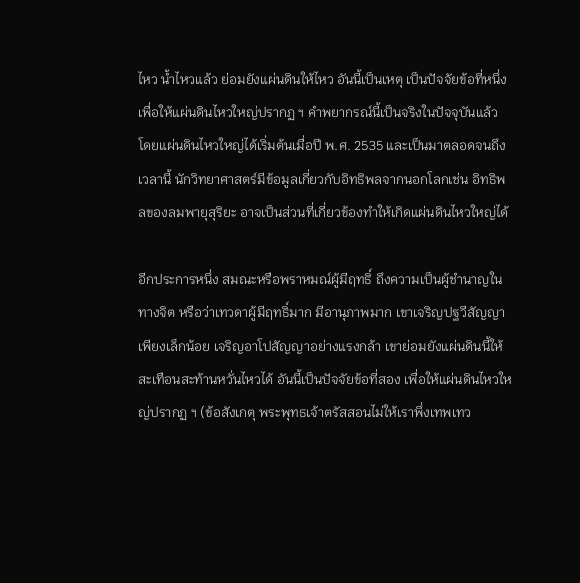ไหว น้ำไหวแล้ว ย่อมยังแผ่นดินให้ไหว อันนี้เป็นเหตุ เป็นปัจจัยข้อที่หนึ่ง เพื่อให้แผ่นดินไหวใหญ่ปรากฏ ฯ คำพยากรณ์นี้เป็นจริงในปัจจุบันแล้ว โดยแผ่นดินไหวใหญ่ได้เริ่มต้นเมื่อปี พ.ศ. 2535 และเป็นมาตลอดจนถึงเวลานี้ นักวิทยาศาสตร์มีข้อมูลเกี่ยวกับอิทธิพลจากนอกโลกเช่น อิทธิพลของลมพายุสุริยะ อาจเป็นส่วนที่เกี่ยวข้องทำให้เกิดแผ่นดินไหวใหญ่ได้

อีกประการหนึ่ง สมณะหรือพราหมณ์ผู้มีฤทธิ์ ถึงความเป็นผู้ชำนาญในทางจิต หรือว่าเทวดาผู้มีฤทธิ์มาก มีอานุภาพมาก เขาเจริญปฐวีสัญญาเพียงเล็กน้อย เจริญอาโปสัญญาอย่างแรงกล้า เขาย่อมยังแผ่นดินนี้ให้สะเทือนสะท้านหวั่นไหวได้ อันนี้เป็นปัจจัยข้อที่สอง เพื่อให้แผ่นดินไหวใหญ่ปรากฏ ฯ (ข้อสังเกตุ พระพุทธเจ้าตรัสสอนไม่ให้เราพึ่งเทพเทว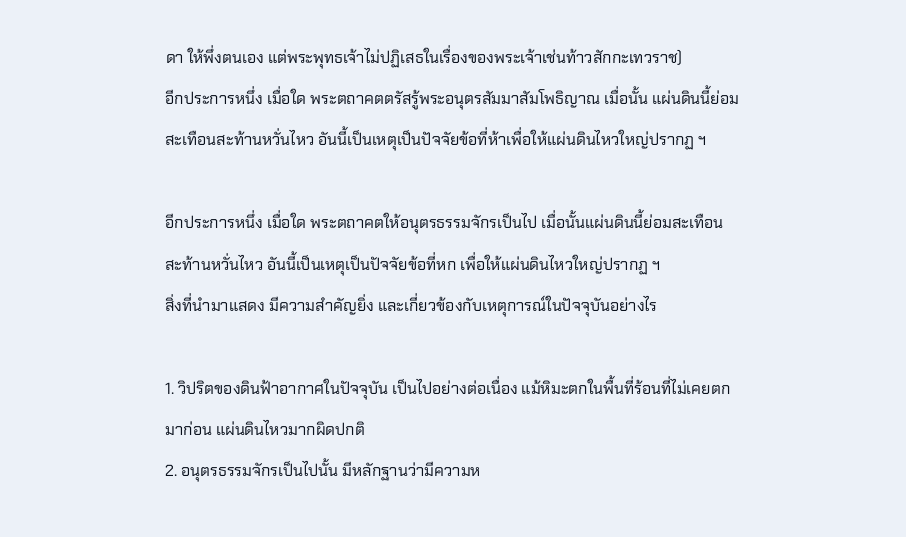ดา ให้พึ่งตนเอง แต่พระพุทธเจ้าไม่ปฏิเสธในเรื่องของพระเจ้าเช่นท้าวสักกะเทวราช)
อีกประการหนึ่ง เมื่อใด พระตถาคตตรัสรู้พระอนุตรสัมมาสัมโพธิญาณ เมื่อนั้น แผ่นดินนี้ย่อมสะเทือนสะท้านหวั่นไหว อันนี้เป็นเหตุเป็นปัจจัยข้อที่ห้าเพื่อให้แผ่นดินไหวใหญ่ปรากฏ ฯ

อีกประการหนึ่ง เมื่อใด พระตถาคตให้อนุตรธรรมจักรเป็นไป เมื่อนั้นแผ่นดินนี้ย่อมสะเทือนสะท้านหวั่นไหว อันนี้เป็นเหตุเป็นปัจจัยข้อที่หก เพื่อให้แผ่นดินไหวใหญ่ปรากฏ ฯ
สิ่งที่นำมาแสดง มีความสำคัญยิ่ง และเกี่ยวข้องกับเหตุการณ์ในปัจจุบันอย่างไร

1. วิปริตของดินฟ้าอากาศในปัจจุบัน เป็นไปอย่างต่อเนื่อง แม้หิมะตกในพื้นที่ร้อนที่ไม่เคยตกมาก่อน แผ่นดินไหวมากผิดปกติ
2. อนุตรธรรมจักรเป็นไปนั้น มีหลักฐานว่ามีความห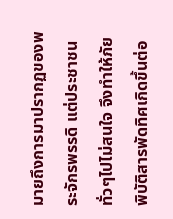มายถึงการมาปรากฏของพระจักรพรรดิ แต่ประชาชนทั่วๆไปไม่สนใจ จึงทำให้ภัยพิบัติสารพัดทิศเกิดขึ้นต่อ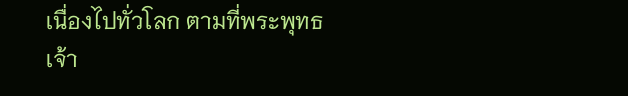เนื่องไปทั่วโลก ตามที่พระพุทธเจ้า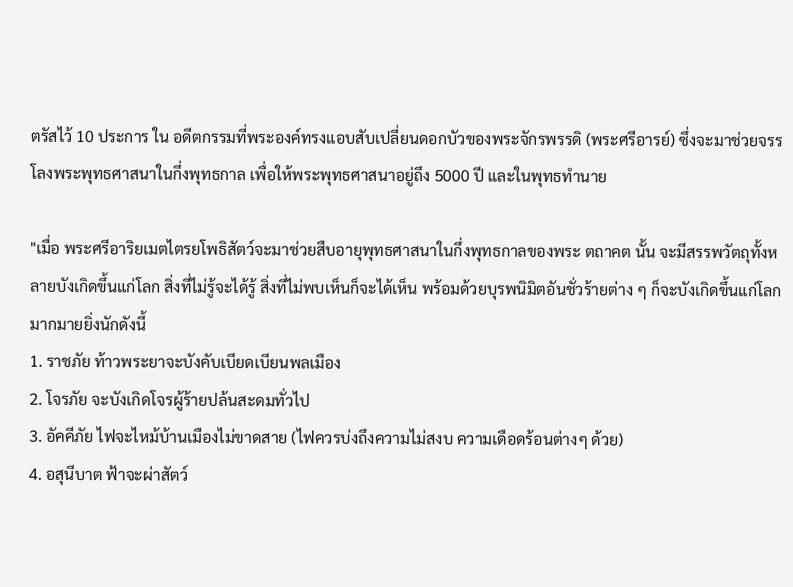ตรัสไว้ 10 ประการ ใน อดีตกรรมที่พระองค์ทรงแอบสับเปลี่ยนดอกบัวของพระจักรพรรดิ (พระศรีอารย์) ซึ่งจะมาช่วยจรรโลงพระพุทธศาสนาในกึ่งพุทธกาล เพื่อให้พระพุทธศาสนาอยู่ถึง 5000 ปี และในพุทธทำนาย

"เมื่อ พระศรีอาริยเมตไตรยโพธิสัตว์จะมาช่วยสืบอายุพุทธศาสนาในกึ่งพุทธกาลของพระ ตถาคต นั้น จะมีสรรพวัตถุทั้งหลายบังเกิดขึ้นแก่โลก สิ่งที่ไม่รู้จะได้รู้ สิ่งที่ไม่พบเห็นก็จะได้เห็น พร้อมด้วยบุรพนิมิตอันชั่วร้ายต่าง ๆ ก็จะบังเกิดขึ้นแก่โลกมากมายยิ่งนักดังนี้
1. ราชภัย ท้าวพระยาจะบังคับเบียดเบียนพลเมือง
2. โจรภัย จะบังเกิดโจรผู้ร้ายปล้นสะดมทั่วไป
3. อัคคีภัย ไฟจะไหม้บ้านเมืองไม่ขาดสาย (ไฟควรบ่งถึงความไม่สงบ ความเดือดร้อนต่างๆ ด้วย)
4. อสุนีบาต ฟ้าจะผ่าสัตว์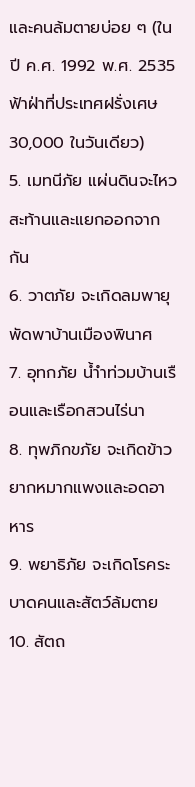และคนล้มตายบ่อย ๆ (ในปี ค.ศ. 1992 พ.ศ. 2535 ฟ้าฝ่าที่ประเทศฝรั่งเศษ 30,000 ในวันเดียว)
5. เมทนีภัย แผ่นดินจะไหวสะท้านและแยกออกจากกัน
6. วาตภัย จะเกิดลมพายุพัดพาบ้านเมืองพินาศ
7. อุทกภัย น้ำำท่วมบ้านเรือนและเรือกสวนไร่นา
8. ทุพภิกขภัย จะเกิดข้าวยากหมากแพงและอดอาหาร
9. พยาธิภัย จะเกิดโรคระบาดคนและสัตว์ล้มตาย
10. สัตถ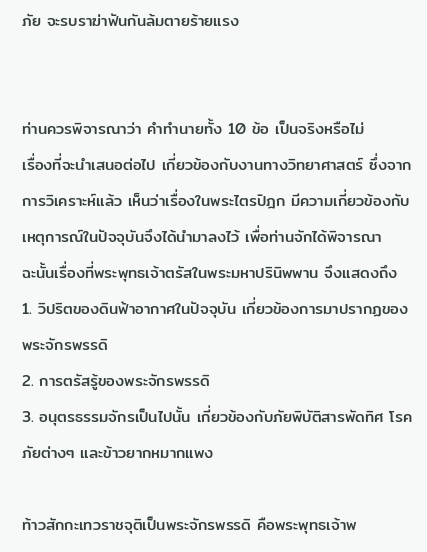ภัย จะรบราฆ่าฟันกันล้มตายร้ายแรง


ท่านควรพิจารณาว่า คำทำนายทั้ง 10 ข้อ เป็นจริงหรือไม่
เรื่องที่จะนำเสนอต่อไป เกี่ยวข้องกับงานทางวิทยาศาสตร์ ซึ่งจากการวิเคราะห์แล้ว เห็นว่าเรื่องในพระไตรปิฎก มีความเกี่ยวข้องกับเหตุการณ์ในปัจจุบันจึงได้นำมาลงไว้ เพื่อท่านจักได้พิจารณา
ฉะนั้นเรื่องที่พระพุทธเจ้าตรัสในพระมหาปรินิพพาน จึงแสดงถึง
1. วิปริตของดินฟ้าอากาศในปัจจุบัน เกี่ยวข้องการมาปรากฏของพระจักรพรรดิ
2. การตรัสรู้ของพระจักรพรรดิ
3. อนุตรธรรมจักรเป็นไปนั้น เกี่ยวข้องกับภัยพิบัติสารพัดทิศ โรคภัยต่างๆ และข้าวยากหมากแพง

ท้าวสักกะเทวราชจุติเป็นพระจักรพรรดิ คือพระพุทธเจ้าพ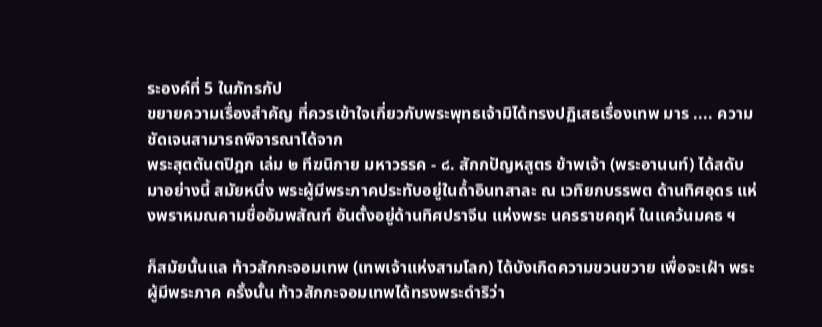ระองค์ที่ 5 ในภัทรกัป
ขยายความเรื่องสำคัญ ที่ควรเข้าใจเกี่ยวกับพระพุทธเจ้ามิได้ทรงปฏิเสธเรื่องเทพ มาร .... ความชัดเจนสามารถพิจารณาได้จาก
พระสุตตันตปิฎก เล่ม ๒ ทีฆนิกาย มหาวรรค - ๘. สักกปัญหสูตร ข้าพเจ้า (พระอานนท์) ได้สดับมาอย่างนี้ สมัยหนึ่ง พระผู้มีพระภาคประทับอยู่ในถ้ำอินทสาละ ณ เวทิยกบรรพต ด้านทิศอุดร แห่งพราหมณคามชื่ออัมพสัณฑ์ อันตั้งอยู่ด้านทิศปราจีน แห่งพระ นครราชคฤห์ ในแคว้นมคธ ฯ

ก็สมัยนั้นแล ท้าวสักกะจอมเทพ (เทพเจ้าแห่งสามโลก) ได้บังเกิดความขวนขวาย เพื่อจะเฝ้า พระผู้มีพระภาค ครั้งนั้น ท้าวสักกะจอมเทพได้ทรงพระดำริว่า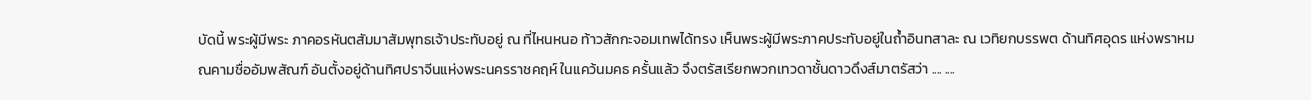บัดนี้ พระผู้มีพระ ภาคอรหันตสัมมาสัมพุทธเจ้าประทับอยู่ ณ ที่ไหนหนอ ท้าวสักกะจอมเทพได้ทรง เห็นพระผู้มีพระภาคประทับอยู่ในถ้ำอินทสาละ ณ เวทิยกบรรพต ด้านทิศอุดร แห่งพราหมณคามชื่ออัมพสัณฑ์ อันตั้งอยู่ด้านทิศปราจีนแห่งพระนครราชคฤห์ ในแคว้นมคธ ครั้นแล้ว จึงตรัสเรียกพวกเทวดาชั้นดาวดึงส์มาตรัสว่า .... ....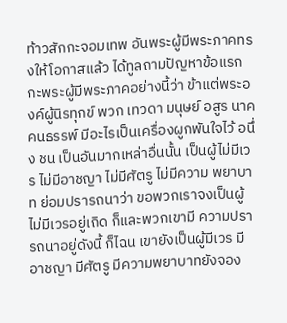ท้าวสักกะจอมเทพ อันพระผู้มีพระภาคทรงให้โอกาสแล้ว ได้ทูลถามปัญหาข้อแรกกะพระผู้มีพระภาคอย่างนี้ว่า ข้าแต่พระองค์ผู้นิรทุกข์ พวก เทวดา มนุษย์ อสูร นาค คนธรรพ์ มีอะไรเป็นเครื่องผูกพันใจไว้ อนึ่ง ชน เป็นอันมากเหล่าอื่นนั้น เป็นผู้ไม่มีเวร ไม่มีอาชญา ไม่มีศัตรู ไม่มีความ พยาบาท ย่อมปรารถนาว่า ขอพวกเราจงเป็นผู้ไม่มีเวรอยู่เถิด ก็และพวกเขามี ความปรารถนาอยู่ดังนี้ ก็ไฉน เขายังเป็นผู้มีเวร มีอาชญา มีศัตรู มีความพยาบาทยังจอง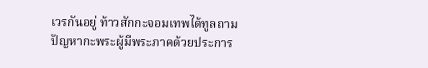เวรกันอยู่ ท้าวสักกะจอมเทพได้ทูลถามปัญหากะพระผู้มีพระภาคด้วยประการ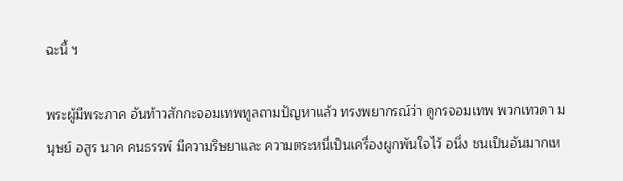ฉะนี้ ฯ

พระผู้มีพระภาค อันท้าวสักกะจอมเทพทูลถามปัญหาแล้ว ทรงพยากรณ์ว่า ดูกรจอมเทพ พวกเทวดา มนุษย์ อสูร นาค คนธรรพ์ มีความริษยาและ ความตระหนี่เป็นเครื่องผูกพันใจไว้ อนึ่ง ชนเป็นอันมากเห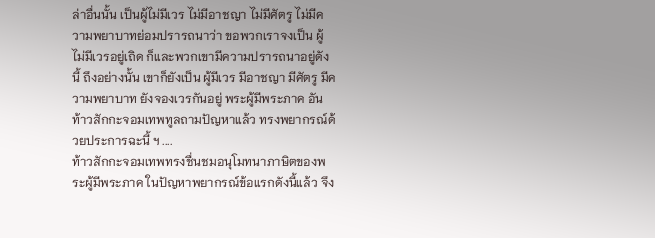ล่าอื่นนั้น เป็นผู้ไม่มีเวร ไม่มีอาชญา ไม่มีศัตรู ไม่มีความพยาบาทย่อมปรารถนาว่า ขอพวกเราจงเป็น ผู้ไม่มีเวรอยู่เถิด ก็และพวกเขามีความปรารถนาอยู่ดังนี้ ถึงอย่างนั้น เขาก็ยังเป็น ผู้มีเวร มีอาชญา มีศัตรู มีความพยาบาท ยังจองเวรกันอยู่ พระผู้มีพระภาค อันท้าวสักกะจอมเทพทูลถามปัญหาแล้ว ทรงพยากรณ์ด้วยประการฉะนี้ ฯ ....
ท้าวสักกะจอมเทพทรงชื่นชมอนุโมทนาภาษิตของพระผู้มีพระภาค ในปัญหาพยากรณ์ข้อแรกดังนี้แล้ว จึง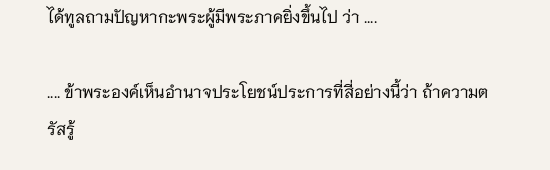ได้ทูลถามปัญหากะพระผู้มีพระภาคยิ่งขึ้นไป ว่า ....

.... ข้าพระองค์เห็นอำนาจประโยชน์ประการที่สี่อย่างนี้ว่า ถ้าความตรัสรู้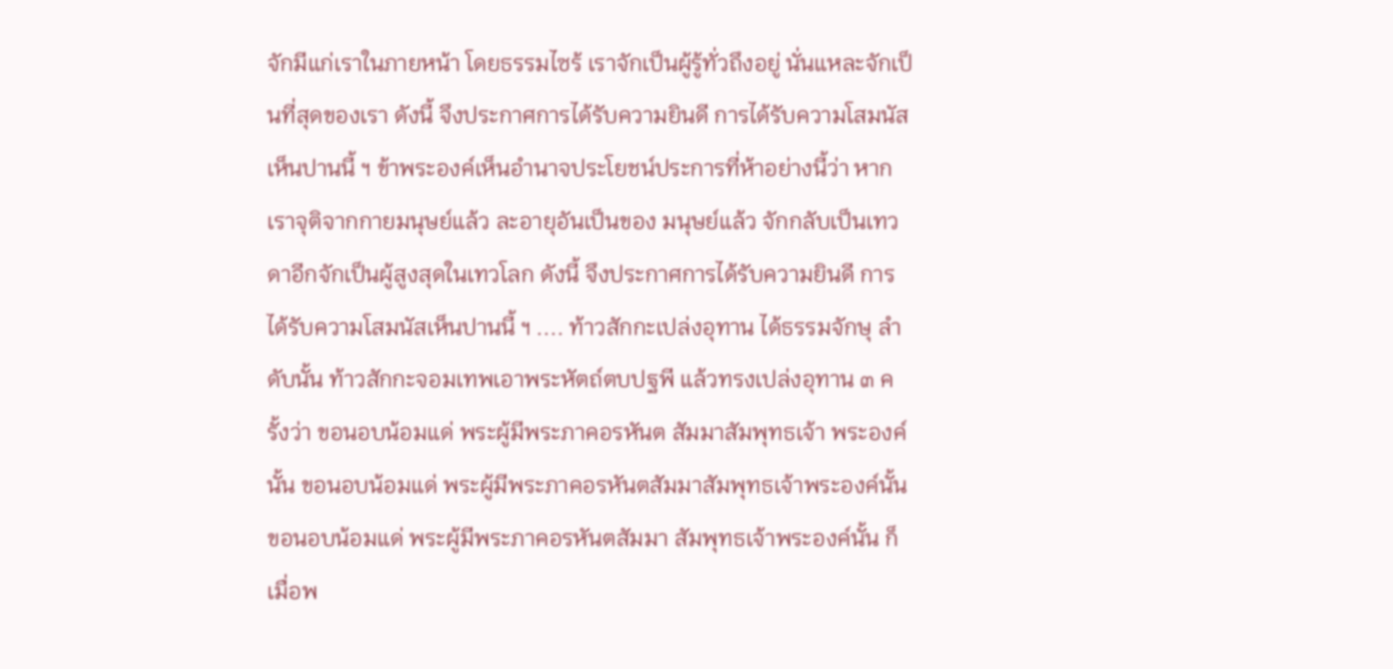จักมีแก่เราในภายหน้า โดยธรรมไซร้ เราจักเป็นผู้รู้ทั่วถึงอยู่ นั่นแหละจักเป็นที่สุดของเรา ดังนี้ จึงประกาศการได้รับความยินดี การได้รับความโสมนัส เห็นปานนี้ ฯ ข้าพระองค์เห็นอำนาจประโยชน์ประการที่ห้าอย่างนี้ว่า หากเราจุติจากกายมนุษย์แล้ว ละอายุอันเป็นของ มนุษย์แล้ว จักกลับเป็นเทวดาอีกจักเป็นผู้สูงสุดในเทวโลก ดังนี้ จึงประกาศการได้รับความยินดี การได้รับความโสมนัสเห็นปานนี้ ฯ .... ท้าวสักกะเปล่งอุทาน ได้ธรรมจักษุ ลำดับนั้น ท้าวสักกะจอมเทพเอาพระหัตถ์ตบปฐพี แล้วทรงเปล่งอุทาน ๓ ครั้งว่า ขอนอบน้อมแด่ พระผู้มีพระภาคอรหันต สัมมาสัมพุทธเจ้า พระองค์นั้น ขอนอบน้อมแด่ พระผู้มีพระภาคอรหันตสัมมาสัมพุทธเจ้าพระองค์นั้น ขอนอบน้อมแด่ พระผู้มีพระภาคอรหันตสัมมา สัมพุทธเจ้าพระองค์นั้น ก็เมื่อพ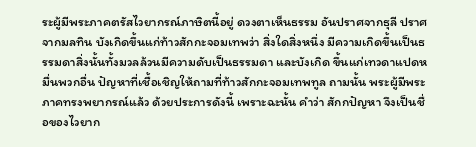ระผู้มีพระภาคตรัสไวยากรณ์ภาษิตนี้อยู่ ดวงตาเห็นธรรม อันปราศจากธุลี ปราศจากมลทิน บังเกิดขึ้นแก่ท้าวสักกะจอมเทพว่า สิ่งใดสิ่งหนึ่ง มีความเกิดขึ้นเป็นธรรมดาสิ่งนั้นทั้งมวลล้วนมีความดับเป็นธรรมดา และบังเกิด ขึ้นแก่เทวดาแปดหมื่นพวกอื่น ปัญหาที่เชื้อเชิญให้ถามที่ท้าวสักกะจอมเทพทูล ถามนั้น พระผู้มีพระภาคทรงพยากรณ์แล้ว ด้วยประการดังนี้ เพราะฉะนั้น คำว่า สักกปัญหา จึงเป็นชื่อของไวยาก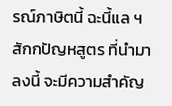รณ์ภาษิตนี้ ฉะนี้แล ฯ สักกปัญหสูตร ที่นำมาลงนี้ จะมีความสำคัญ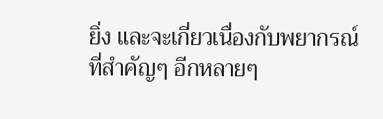ยิ่ง และจะเกี่ยวเนื่องกับพยากรณ์ ที่สำคัญๆ อีกหลายๆ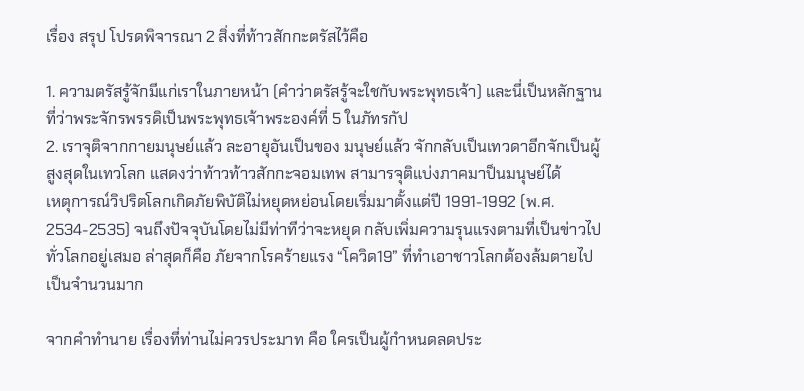เรื่อง สรุป โปรดพิจารณา 2 สิ่งที่ท้าวสักกะตรัสไว้คือ

1. ความตรัสรู้จักมีแก่เราในภายหน้า (คำว่าตรัสรู้จะใชกับพระพุทธเจ้า) และนี่เป็นหลักฐานที่ว่าพระจักรพรรดิเป็นพระพุทธเจ้าพระองค์ที่ 5 ในภัทรกัป
2. เราจุติจากกายมนุษย์แล้ว ละอายุอันเป็นของ มนุษย์แล้ว จักกลับเป็นเทวดาอีกจักเป็นผู้สูงสุดในเทวโลก แสดงว่าท้าวท้าวสักกะจอมเทพ สามารจุติแบ่งภาคมาป็นมนุษย์ได้
เหตุการณ์วิปริตโลกเกิดภัยพิบัติไม่หยุดหย่อนโดยเริ่มมาตั้งแต่ปี 1991-1992 (พ.ศ. 2534-2535) จนถึงปัจจุบันโดยไม่มีท่าทีว่าจะหยุด กลับเพิ่มความรุนแรงตามที่เป็นข่าวไปทั่วโลกอยู่เสมอ ล่าสุดก็คือ ภัยจากโรคร้ายแรง “โควิด19” ที่ทำเอาชาวโลกต้องล้มตายไปเป็นจำนวนมาก

จากคำทำนาย เรื่องที่ท่านไม่ควรประมาท คือ ใครเป็นผู้กำหนดลดประ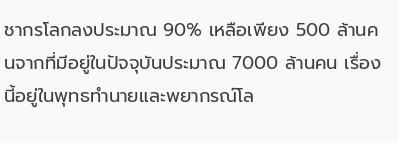ชากรโลกลงประมาณ 90% เหลือเพียง 500 ล้านคนจากที่มีอยู่ในปัจจุบันประมาณ 7000 ล้านคน เรื่องนี้อยู่ในพุทธทำนายและพยากรณ์โล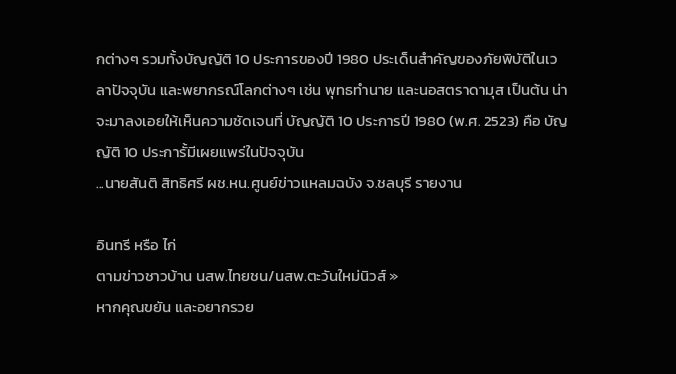กต่างๆ รวมทั้งบัญญัติ 10 ประการของปี 1980 ประเด็นสำคัญของภัยพิบัติในเวลาปัจจุบัน และพยากรณ์โลกต่างๆ เช่น พุทธทำนาย และนอสตราดามุส เป็นต้น น่าจะมาลงเอยให้เห็นความชัดเจนที่ บัญญัติ 10 ประการปี 1980 (พ.ศ. 2523) คือ บัญญัติ 10 ประการั้มีเผยแพร่ในปัจจุบัน
...นายสันติ สิทธิศรี ผช.หน.ศูนย์ข่าวแหลมฉบัง จ.ชลบุรี รายงาน

อินทรี หรือ ไก่
ตามข่าวชาวบ้าน นสพ.ไทยชน/นสพ.ตะวันใหม่นิวส์ »
หากคุณขยัน และอยากรวย